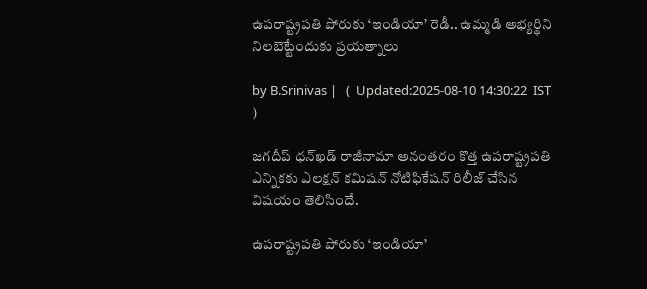ఉపరాష్ట్రపతి పోరుకు ‘ఇండియా’ రెడీ.. ఉమ్మడి అభ్యర్థిని నిలబెట్టేందుకు ప్రయత్నాలు

by B.Srinivas |   (  Updated:2025-08-10 14:30:22  IST  )

జగదీప్ ధన్‌ఖడ్ రాజీనామా అనంతరం కొత్త ఉపరాష్ట్రపతి ఎన్నికకు ఎలక్షన్ కమిషన్ నోటిఫికేషన్ రిలీజ్ చేసిన విషయం తెలిసిందే.

ఉపరాష్ట్రపతి పోరుకు ‘ఇండియా’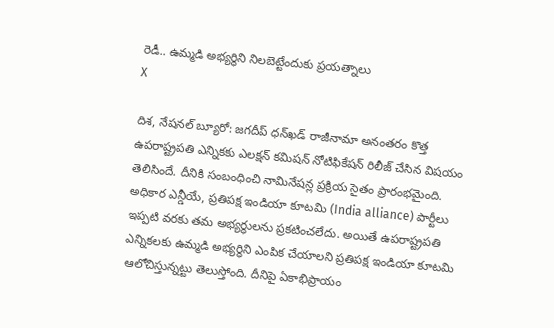రెడీ.. ఉమ్మడి అభ్యర్థిని నిలబెట్టేందుకు ప్రయత్నాలు
X

దిశ, నేషనల్ బ్యూరో: జగదీప్ ధన్‌ఖడ్ రాజీనామా అనంతరం కొత్త ఉపరాష్ట్రపతి ఎన్నికకు ఎలక్షన్ కమిషన్ నోటిఫికేషన్ రిలీజ్ చేసిన విషయం తెలిసిందే. దీనికి సంబంధించి నామినేషన్ల ప్రక్రియ సైతం ప్రారంభమైంది. అధికార ఎన్డీయే, ప్రతిపక్ష ఇండియా కూటమి (India alliance) పార్టీలు ఇప్పటి వరకు తమ అభ్యర్థులను ప్రకటించలేదు. అయితే ఉపరాష్ట్రపతి ఎన్నికలకు ఉమ్మడి అభ్యర్థిని ఎంపిక చేయాలని ప్రతిపక్ష ఇండియా కూటమి ఆలోచిస్తున్నట్టు తెలుస్తోంది. దీనిపై ఏకాభిప్రాయం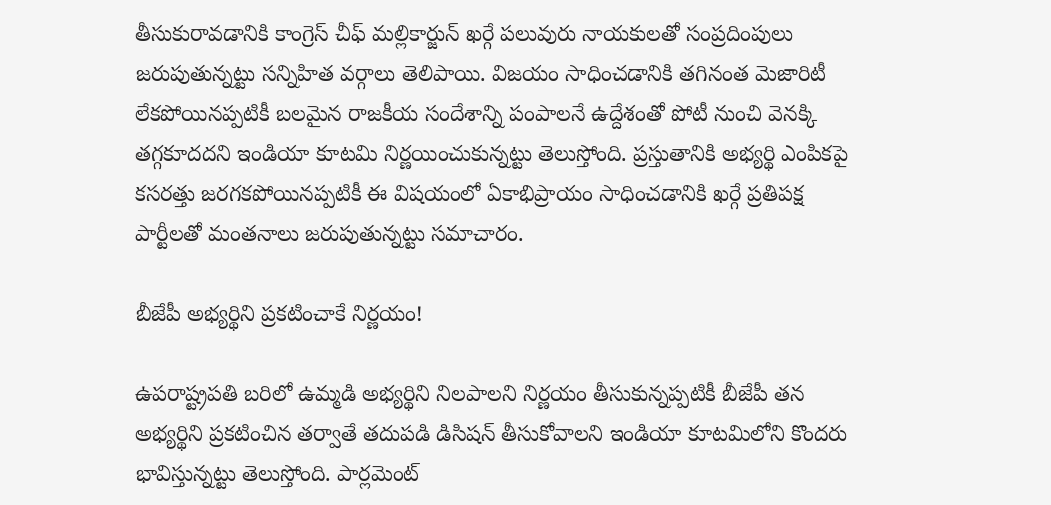తీసుకురావడానికి కాంగ్రెస్ చీఫ్ మల్లికార్జున్ ఖర్గే పలువురు నాయకులతో సంప్రదింపులు జరుపుతున్నట్టు సన్నిహిత వర్గాలు తెలిపాయి. విజయం సాధించడానికి తగినంత మెజారిటీ లేకపోయినప్పటికీ బలమైన రాజకీయ సందేశాన్ని పంపాలనే ఉద్దేశంతో పోటీ నుంచి వెనక్కి తగ్గకూదదని ఇండియా కూటమి నిర్ణయించుకున్నట్టు తెలుస్తోంది. ప్రస్తుతానికి అభ్యర్థి ఎంపికపై కసరత్తు జరగకపోయినప్పటికీ ఈ విషయంలో ఏకాభిప్రాయం సాధించడానికి ఖర్గే ప్రతిపక్ష పార్టీలతో మంతనాలు జరుపుతున్నట్టు సమాచారం.

బీజేపీ అభ్యర్థిని ప్రకటించాకే నిర్ణయం!

ఉపరాష్ట్రపతి బరిలో ఉమ్మడి అభ్యర్థిని నిలపాలని నిర్ణయం తీసుకున్నప్పటికీ బీజేపీ తన అభ్యర్థిని ప్రకటించిన తర్వాతే తదుపడి డిసిషన్ తీసుకోవాలని ఇండియా కూటమిలోని కొందరు భావిస్తున్నట్టు తెలుస్తోంది. పార్లమెంట్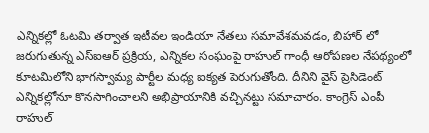ఎన్నికల్లో ఓటమి తర్వాత ఇటీవల ఇండియా నేతలు సమావేశమవడం, బిహార్ లో జరుగుతున్న ఎస్ఐఆర్ ప్రక్రియ, ఎన్నికల సంఘంపై రాహుల్ గాంధీ ఆరోపణల నేపథ్యంలో కూటమిలోని భాగస్వామ్య పార్టీల మధ్య ఐక్యత పెరుగుతోంది. దీనిని వైస్ ప్రెసిడెంట్ ఎన్నికల్లోనూ కొనసాగించాలని అభిప్రాయానికి వచ్చినట్టు సమాచారం. కాంగ్రెస్ ఎంపీ రాహుల్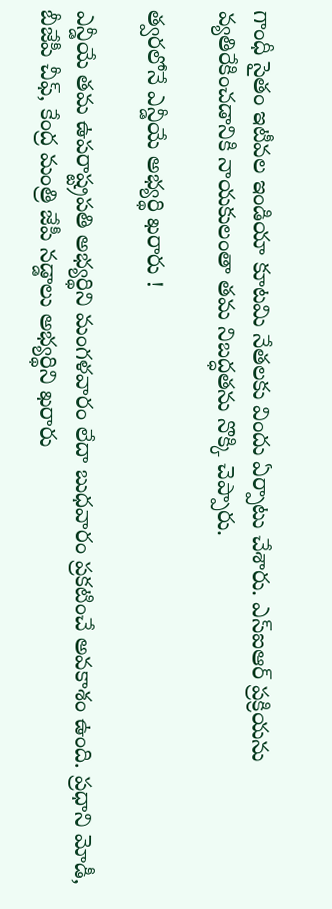గాంధీ సైతం ఇటీవల ఇండియా కూటమి నేతలకు విందు ఏర్పాటు చేశారు. ఎస్ఐఆర్ ప్రక్రియను వ్యతిరేకించడానికి నాయకులంతా తమ నిబద్ధతను నొక్కి చెప్పారు.

త్వరలోనే ఎన్డీయే అభ్యర్థి ఖరారు !

ఎన్డీయే తమ ఉపరాష్ట్రపతి అభ్యర్థిని మంగళవారం లేదా బుధవారం ప్రకటించే అవకాశం ఉంది. ప్రధాని మోడీ, బీజేపీ చీఫ్, కేంద్ర మంత్రి జేపీ నడ్డాలు అభ్యర్థిని ఖరారు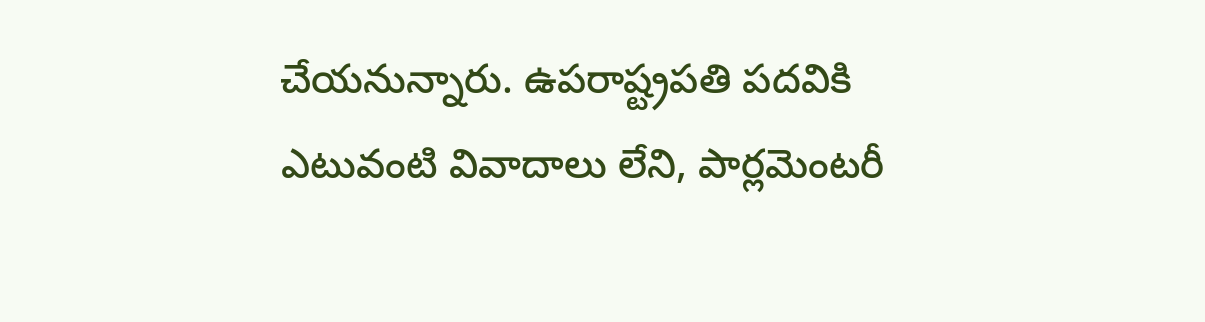చేయనున్నారు. ఉపరాష్ట్రపతి పదవికి ఎటువంటి వివాదాలు లేని, పార్లమెంటరీ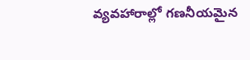వ్యవహారాల్లో గణనీయమైన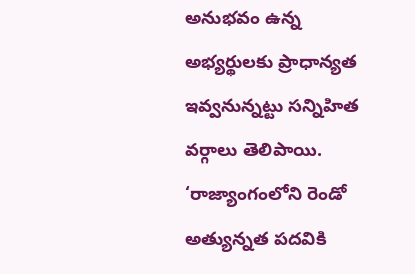అనుభవం ఉన్న అభ్యర్థులకు ప్రాధాన్యత ఇవ్వనున్నట్టు సన్నిహిత వర్గాలు తెలిపాయి. ‘రాజ్యాంగంలోని రెండో అత్యున్నత పదవికి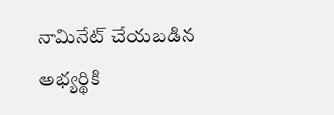నామినేట్ చేయబడిన అభ్యర్థికి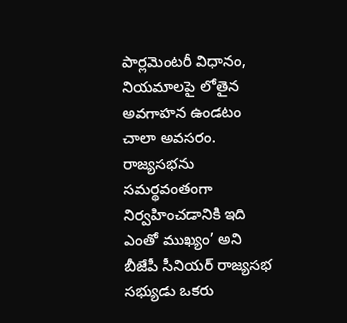పార్లమెంటరీ విధానం, నియమాలపై లోతైన అవగాహన ఉండటం చాలా అవసరం. రాజ్యసభను సమర్థవంతంగా నిర్వహించడానికి ఇది ఎంతో ముఖ్యం’ అని బీజేపీ సీనియర్ రాజ్యసభ సభ్యుడు ఒకరు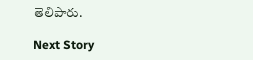తెలిపారు.

Next Story